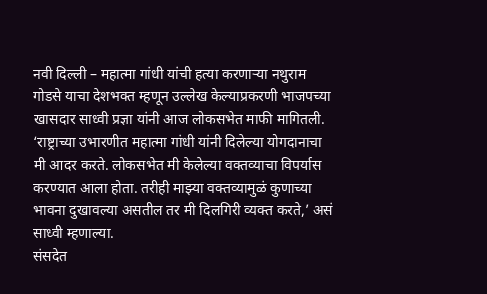नवी दिल्ली – महात्मा गांधी यांची हत्या करणाऱ्या नथुराम गोडसे याचा देशभक्त म्हणून उल्लेख केल्याप्रकरणी भाजपच्या खासदार साध्वी प्रज्ञा यांनी आज लोकसभेत माफी मागितली. ‘राष्ट्राच्या उभारणीत महात्मा गांधी यांनी दिलेल्या योगदानाचा मी आदर करते. लोकसभेत मी केलेल्या वक्तव्याचा विपर्यास करण्यात आला होता. तरीही माझ्या वक्तव्यामुळं कुणाच्या भावना दुखावल्या असतील तर मी दिलगिरी व्यक्त करते,’ असं साध्वी म्हणाल्या.
संसदेत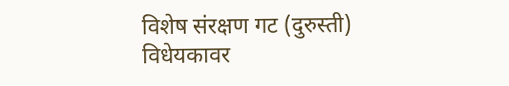विशेष संरक्षण गट (दुरुस्ती) विधेयकावर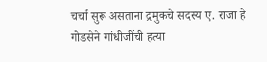चर्चा सुरू असताना द्रमुकचे सदस्य ए. राजा हे गोडसेने गांधीजींची हत्या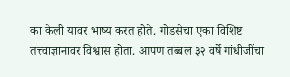का केली यावर भाष्य करत होते. गोडसेचा एका विशिष्ट तत्त्वाज्ञानावर विश्वास होता. आपण तब्बल ३२ वर्षे गांधीजींचा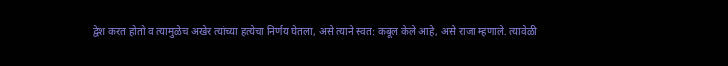द्वेश करत होतो व त्यामुळेच अखेर त्यांच्या हत्येचा निर्णय घेतला, असे त्याने स्वत: कबूल केले आहे, असे राजा म्हणाले. त्यावेळी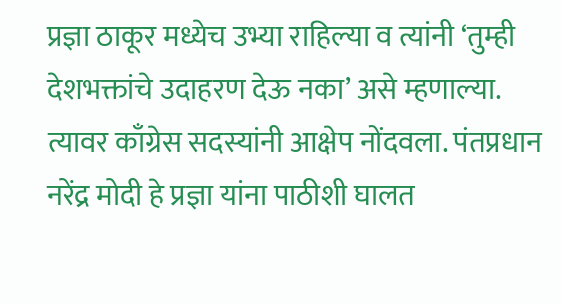प्रज्ञा ठाकूर मध्येच उभ्या राहिल्या व त्यांनी ‘तुम्ही देशभक्तांचे उदाहरण देऊ नका’ असे म्हणाल्या. त्यावर काँग्रेस सदस्यांनी आक्षेप नोंदवला. पंतप्रधान नरेंद्र मोदी हे प्रज्ञा यांना पाठीशी घालत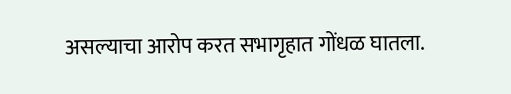असल्याचा आरोप करत सभागृहात गोंधळ घातला.